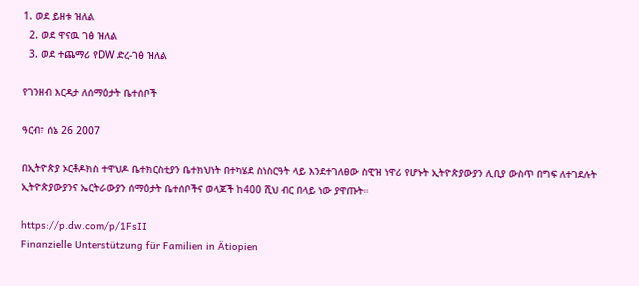1. ወደ ይዘቱ ዝለል
  2. ወደ ዋናዉ ገፅ ዝለል
  3. ወደ ተጨማሪ የDW ድረ-ገፅ ዝለል

የገንዘብ እርዳታ ለሰማዕታት ቤተሰቦች

ዓርብ፣ ሰኔ 26 2007

በኢትዮጵያ ኦርቶዶክስ ተዋህዶ ቤተክርስቲያን ቤተክህነት በተካሄደ ስነስርዓት ላይ እንደተገለፀው ስዊዝ ነዋሪ የሆኑት ኢትዮጵያውያን ሊቢያ ውስጥ በግፍ ለተገደሉት ኢትዮጵያውያንና ኤርትራውያን ሰማዕታት ቤተሰቦችና ወላጆች ከ400 ሺህ ብር በላይ ነው ያዋጡት።

https://p.dw.com/p/1FsII
Finanzielle Unterstützung für Familien in Ätiopien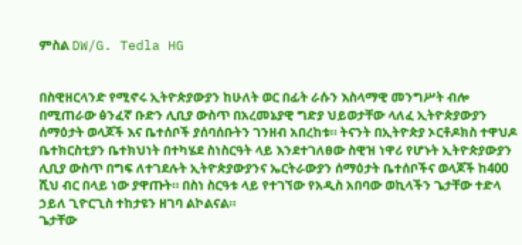ምስል DW/G. Tedla HG


በስዊዘርላንድ የሚኖሩ ኢትዮጵያውያን ከሁለት ወር በፊት ራሱን እስላማዊ መንግሥት ብሎ በሚጠራው ፅንፈኛ ቡድን ሊቢያ ውስጥ በአረመኔያዊ ግድያ ህይወታቸው ላለፈ ኢትዮጵያውያን ሰማዕታት ወላጆች እና ቤተሰቦች ያሰባሰቡትን ገንዘብ አበረከቱ። ትናንት በኢትዮጵያ ኦርቶዶክስ ተዋህዶ ቤተክርስቲያን ቤተክህነት በተካሄደ ስነስርዓት ላይ እንደተገለፀው ስዊዝ ነዋሪ የሆኑት ኢትዮጵያውያን ሊቢያ ውስጥ በግፍ ለተገደሉት ኢትዮጵያውያንና ኤርትራውያን ሰማዕታት ቤተሰቦችና ወላጆች ከ400 ሺህ ብር በላይ ነው ያዋጡት። በስነ ስርዓቱ ላይ የተገኘው የአዲስ አበባው ወኪላችን ጌታቸው ተድላ ኃይለ ጊዮርጊስ ተከታዩን ዘገባ ልኮልናል።
ጌታቸው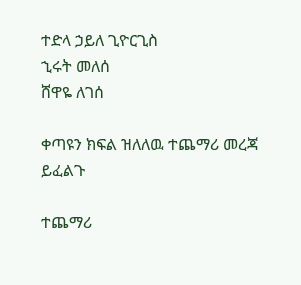ተድላ ኃይለ ጊዮርጊስ
ኂሩት መለሰ
ሸዋዬ ለገሰ

ቀጣዩን ክፍል ዝለለዉ ተጨማሪ መረጃ ይፈልጉ

ተጨማሪ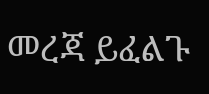መረጃ ይፈልጉ